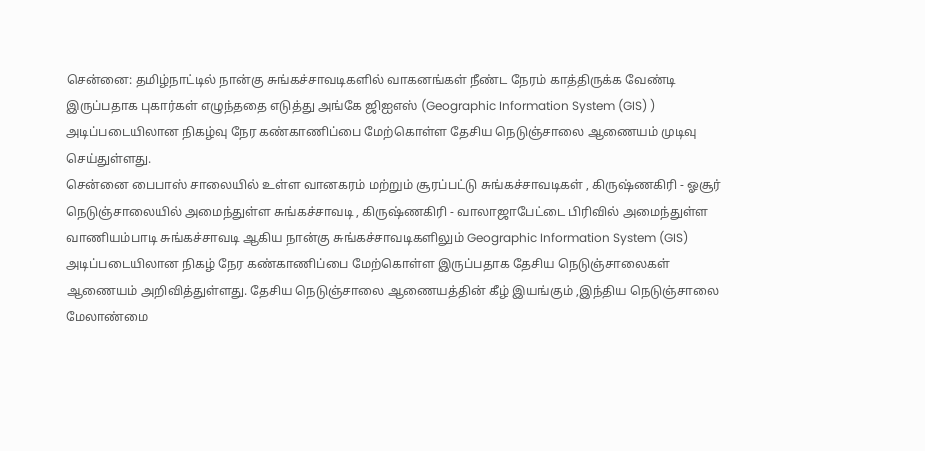சென்னை: தமிழ்நாட்டில் நான்கு சுங்கச்சாவடிகளில் வாகனங்கள் நீண்ட நேரம் காத்திருக்க வேண்டி இருப்பதாக புகார்கள் எழுந்ததை எடுத்து அங்கே ஜிஐஎஸ் (Geographic Information System (GIS) ) அடிப்படையிலான நிகழ்வு நேர கண்காணிப்பை மேற்கொள்ள தேசிய நெடுஞ்சாலை ஆணையம் முடிவு செய்துள்ளது.
சென்னை பைபாஸ் சாலையில் உள்ள வானகரம் மற்றும் சூரப்பட்டு சுங்கச்சாவடிகள் , கிருஷ்ணகிரி - ஓசூர் நெடுஞ்சாலையில் அமைந்துள்ள சுங்கச்சாவடி , கிருஷ்ணகிரி - வாலாஜாபேட்டை பிரிவில் அமைந்துள்ள வாணியம்பாடி சுங்கச்சாவடி ஆகிய நான்கு சுங்கச்சாவடிகளிலும் Geographic Information System (GIS) அடிப்படையிலான நிகழ் நேர கண்காணிப்பை மேற்கொள்ள இருப்பதாக தேசிய நெடுஞ்சாலைகள் ஆணையம் அறிவித்துள்ளது. தேசிய நெடுஞ்சாலை ஆணையத்தின் கீழ் இயங்கும் ,இந்திய நெடுஞ்சாலை மேலாண்மை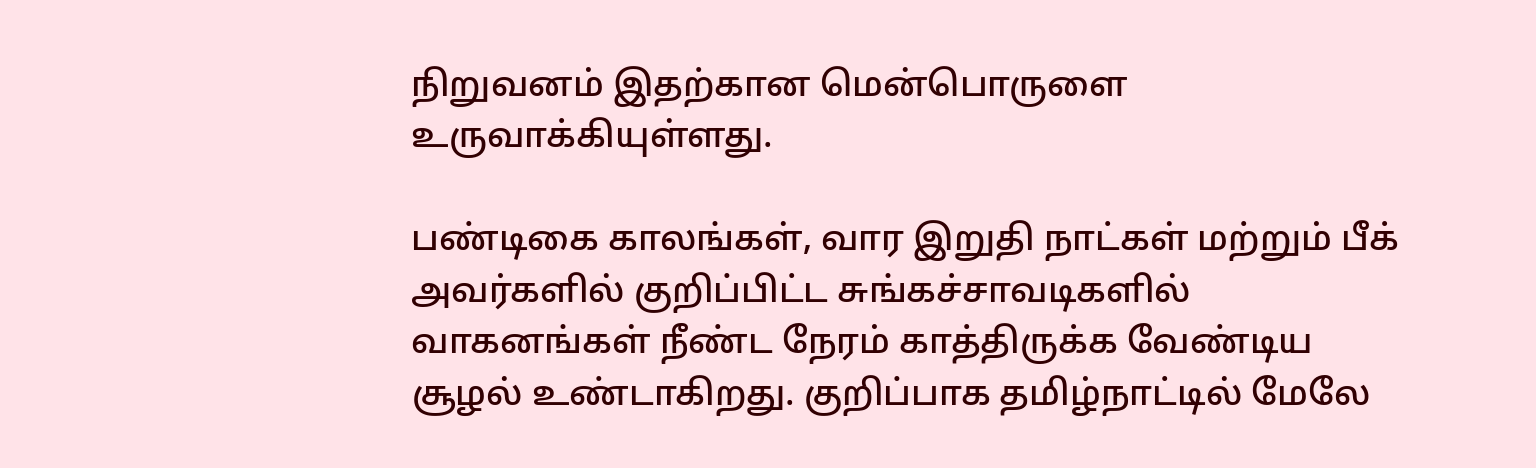நிறுவனம் இதற்கான மென்பொருளை உருவாக்கியுள்ளது.

பண்டிகை காலங்கள், வார இறுதி நாட்கள் மற்றும் பீக் அவர்களில் குறிப்பிட்ட சுங்கச்சாவடிகளில் வாகனங்கள் நீண்ட நேரம் காத்திருக்க வேண்டிய சூழல் உண்டாகிறது. குறிப்பாக தமிழ்நாட்டில் மேலே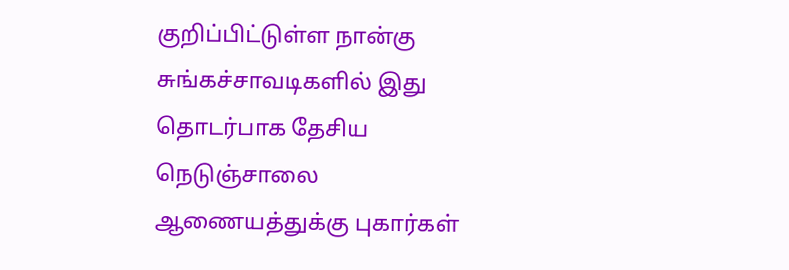குறிப்பிட்டுள்ள நான்கு சுங்கச்சாவடிகளில் இது தொடர்பாக தேசிய நெடுஞ்சாலை ஆணையத்துக்கு புகார்கள்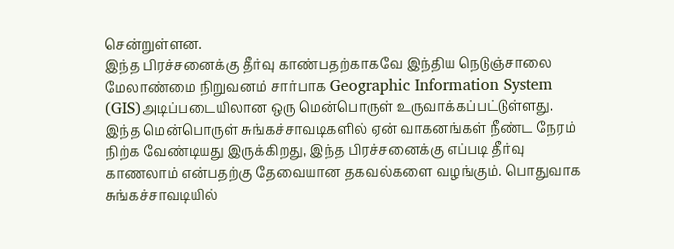சென்றுள்ளன.
இந்த பிரச்சனைக்கு தீர்வு காண்பதற்காகவே இந்திய நெடுஞ்சாலை மேலாண்மை நிறுவனம் சார்பாக Geographic Information System (GIS)அடிப்படையிலான ஒரு மென்பொருள் உருவாக்கப்பட்டுள்ளது.
இந்த மென்பொருள் சுங்கச்சாவடிகளில் ஏன் வாகனங்கள் நீண்ட நேரம் நிற்க வேண்டியது இருக்கிறது, இந்த பிரச்சனைக்கு எப்படி தீர்வு காணலாம் என்பதற்கு தேவையான தகவல்களை வழங்கும். பொதுவாக சுங்கச்சாவடியில்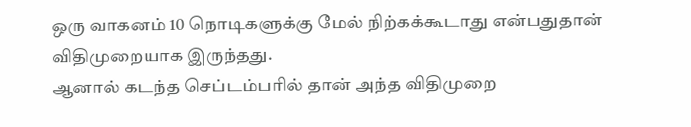ஒரு வாகனம் 10 நொடிகளுக்கு மேல் நிற்கக்கூடாது என்பதுதான் விதிமுறையாக இருந்தது.
ஆனால் கடந்த செப்டம்பரில் தான் அந்த விதிமுறை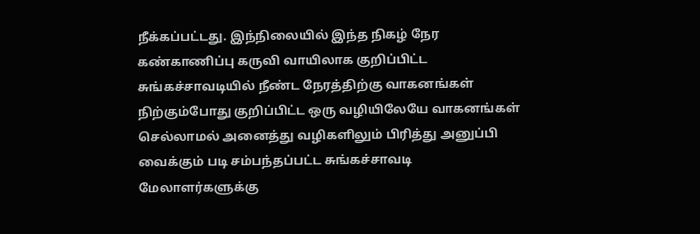நீக்கப்பட்டது. இந்நிலையில் இந்த நிகழ் நேர கண்காணிப்பு கருவி வாயிலாக குறிப்பிட்ட சுங்கச்சாவடியில் நீண்ட நேரத்திற்கு வாகனங்கள் நிற்கும்போது குறிப்பிட்ட ஒரு வழியிலேயே வாகனங்கள் செல்லாமல் அனைத்து வழிகளிலும் பிரித்து அனுப்பி வைக்கும் படி சம்பந்தப்பட்ட சுங்கச்சாவடி மேலாளர்களுக்கு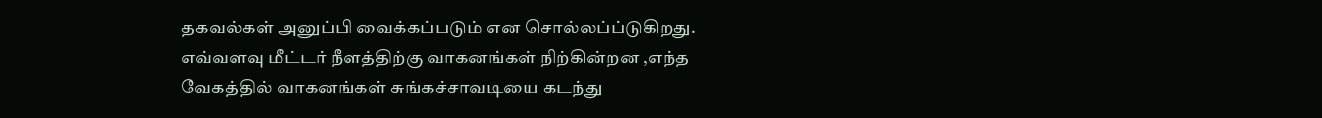தகவல்கள் அனுப்பி வைக்கப்படும் என சொல்லப்ப்டுகிறது.
எவ்வளவு மீட்டர் நீளத்திற்கு வாகனங்கள் நிற்கின்றன ,எந்த வேகத்தில் வாகனங்கள் சுங்கச்சாவடியை கடந்து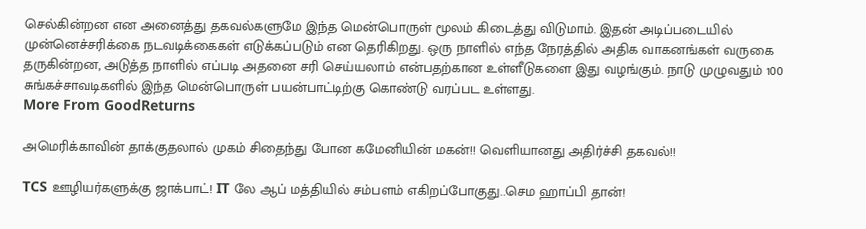செல்கின்றன என அனைத்து தகவல்களுமே இந்த மென்பொருள் மூலம் கிடைத்து விடுமாம். இதன் அடிப்படையில் முன்னெச்சரிக்கை நடவடிக்கைகள் எடுக்கப்படும் என தெரிகிறது. ஒரு நாளில் எந்த நேரத்தில் அதிக வாகனங்கள் வருகை தருகின்றன, அடுத்த நாளில் எப்படி அதனை சரி செய்யலாம் என்பதற்கான உள்ளீடுகளை இது வழங்கும். நாடு முழுவதும் 100 சுங்கச்சாவடிகளில் இந்த மென்பொருள் பயன்பாட்டிற்கு கொண்டு வரப்பட உள்ளது.
More From GoodReturns

அமெரிக்காவின் தாக்குதலால் முகம் சிதைந்து போன கமேனியின் மகன்!! வெளியானது அதிர்ச்சி தகவல்!!

TCS ஊழியர்களுக்கு ஜாக்பாட்! IT லே ஆப் மத்தியில் சம்பளம் எகிறப்போகுது..செம ஹாப்பி தான்!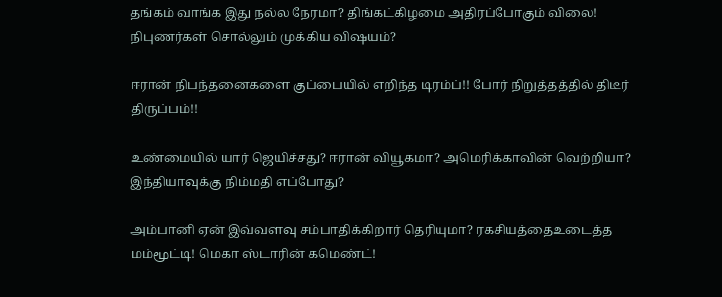தங்கம் வாங்க இது நல்ல நேரமா? திங்கட்கிழமை அதிரப்போகும் விலை! நிபுணர்கள் சொல்லும் முக்கிய விஷயம்?

ஈரான் நிபந்தனைகளை குப்பையில் எறிந்த டிரம்ப்!! போர் நிறுத்தத்தில் திடீர் திருப்பம்!!

உண்மையில் யார் ஜெயிச்சது? ஈரான் வியூகமா? அமெரிக்காவின் வெற்றியா? இந்தியாவுக்கு நிம்மதி எப்போது?

அம்பானி ஏன் இவ்வளவு சம்பாதிக்கிறார் தெரியுமா? ரகசியத்தைஉடைத்த மம்மூட்டி! மெகா ஸ்டாரின் கமெண்ட்!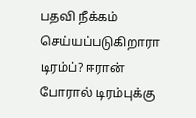பதவி நீக்கம் செய்யப்படுகிறாரா டிரம்ப்? ஈரான் போரால் டிரம்புக்கு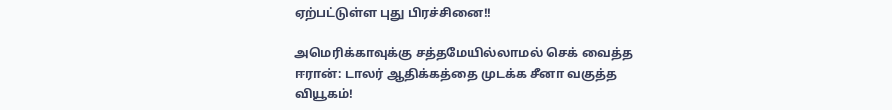ஏற்பட்டுள்ள புது பிரச்சினை!!

அமெரிக்காவுக்கு சத்தமேயில்லாமல் செக் வைத்த ஈரான்: டாலர் ஆதிக்கத்தை முடக்க சீனா வகுத்த வியூகம்!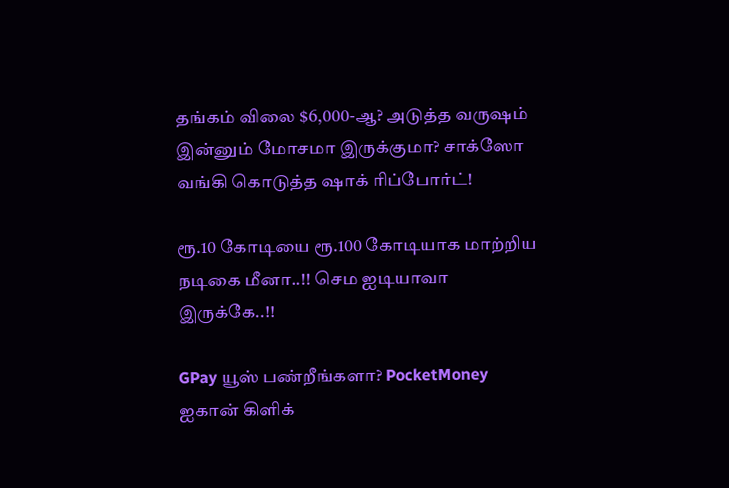தங்கம் விலை $6,000-ஆ? அடுத்த வருஷம் இன்னும் மோசமா இருக்குமா? சாக்ஸோ வங்கி கொடுத்த ஷாக் ரிப்போர்ட்!

ரூ.10 கோடியை ரூ.100 கோடியாக மாற்றிய நடிகை மீனா..!! செம ஐடியாவா இருக்கே..!!

GPay யூஸ் பண்றீங்களா? PocketMoney ஐகான் கிளிக்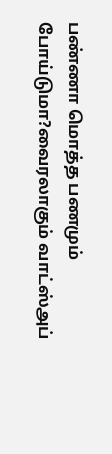பண்ணா மொத்த பணமும் போய்டுமா?வைரலாகும் வாட்ஸ்அப்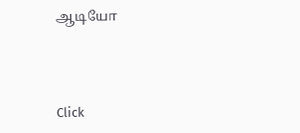ஆடியோ



Click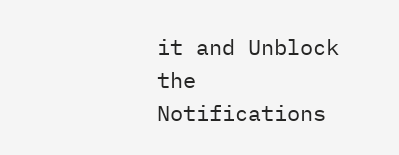it and Unblock the Notifications